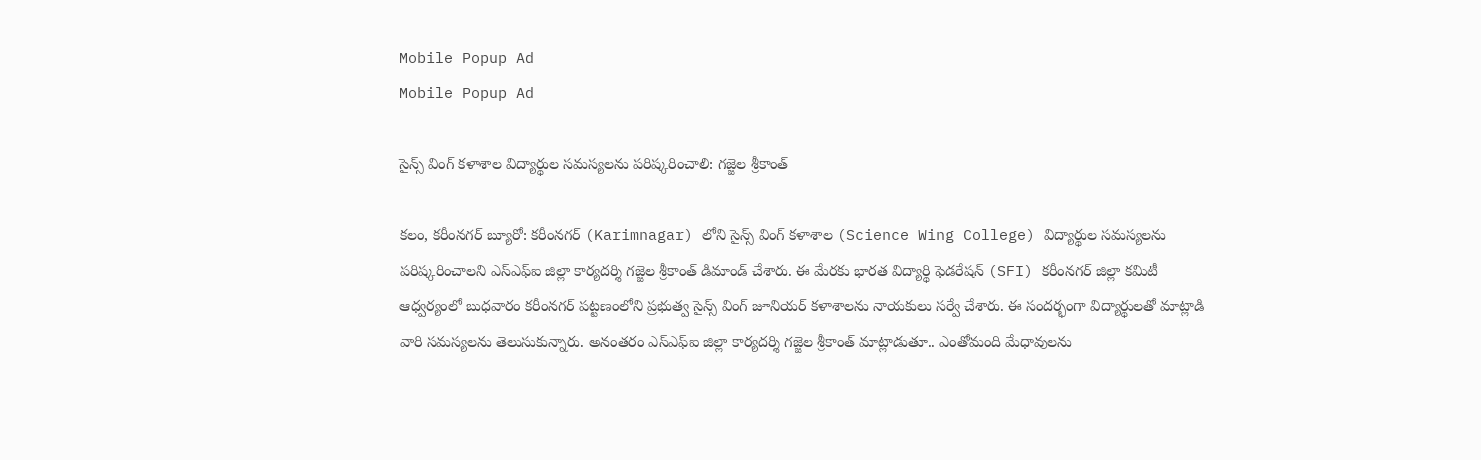Mobile Popup Ad
Mobile Popup Ad

సైన్స్ వింగ్ కళాశాల విద్యార్థుల సమస్యలను పరిష్కరించాలి: గజ్జెల శ్రీకాంత్

కలం, కరీంనగర్ బ్యూరో: కరీంనగర్ (Karimnagar) లోని సైన్స్ వింగ్ కళాశాల (Science Wing College) విద్యార్థుల సమస్యలను పరిష్కరించాలని ఎస్ఎఫ్ఐ జిల్లా కార్యదర్శి గజ్జెల శ్రీకాంత్ డిమాండ్ చేశారు. ఈ మేరకు భారత విద్యార్థి ఫెడరేషన్ (SFI) కరీంనగర్ జిల్లా కమిటీ ఆధ్వర్యంలో బుధవారం కరీంనగర్ పట్టణంలోని ప్రభుత్వ సైన్స్ వింగ్ జూనియర్ కళాశాలను నాయకులు సర్వే చేశారు. ఈ సందర్భంగా విద్యార్థులతో మాట్లాడి వారి సమస్యలను తెలుసుకున్నారు. అనంతరం ఎస్ఎఫ్ఐ జిల్లా కార్యదర్శి గజ్జెల శ్రీకాంత్ మాట్లాడుతూ.. ఎంతోమంది మేధావులను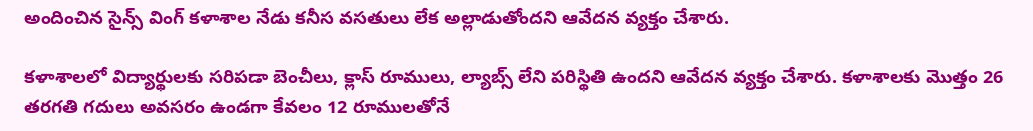అందించిన సైన్స్ వింగ్ కళాశాల నేడు కనీస వసతులు లేక అల్లాడుతోందని ఆవేదన వ్యక్తం చేశారు.

కళాశాలలో విద్యార్థులకు సరిపడా బెంచీలు, క్లాస్ రూములు, ల్యాబ్స్ లేని పరిస్థితి ఉందని ఆవేదన వ్యక్తం చేశారు. కళాశాలకు మొత్తం 26 తరగతి గదులు అవసరం ఉండగా కేవలం 12 రూములతోనే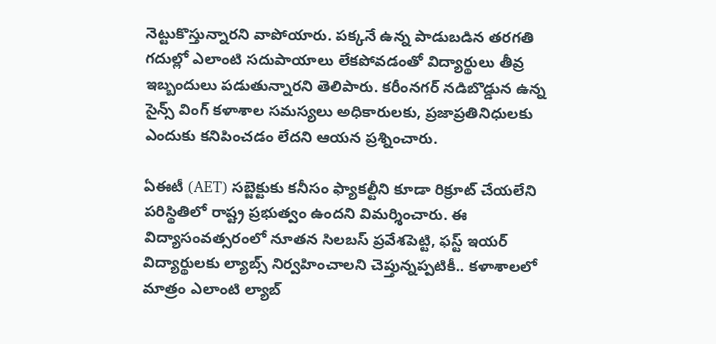నెట్టుకొస్తున్నారని వాపోయారు. పక్కనే ఉన్న పాడుబడిన తరగతి గదుల్లో ఎలాంటి సదుపాయాలు లేకపోవడంతో విద్యార్థులు తీవ్ర ఇబ్బందులు పడుతున్నారని తెలిపారు. కరీంనగర్ నడిబొడ్డున ఉన్న సైన్స్ వింగ్ కళాశాల సమస్యలు అధికారులకు, ప్రజాప్రతినిధులకు ఎందుకు కనిపించడం లేదని ఆయన ప్రశ్నించారు.

ఏఈటీ (AET) సబ్జెక్టుకు కనీసం ఫ్యాకల్టీని కూడా రిక్రూట్ చేయలేని పరిస్థితిలో రాష్ట్ర ప్రభుత్వం ఉందని విమర్శించారు. ఈ విద్యాసంవత్సరంలో నూతన సిలబస్ ప్రవేశపెట్టి, ఫస్ట్ ఇయర్ విద్యార్థులకు ల్యాబ్స్ నిర్వహించాలని చెప్తున్నప్పటికీ.. కళాశాలలో మాత్రం ఎలాంటి ల్యాబ్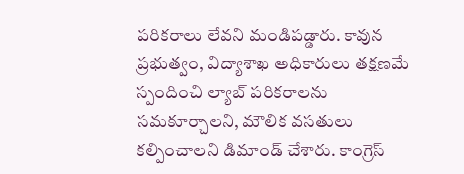పరికరాలు లేవని మండిపడ్డారు. కావున ప్రభుత్వం, విద్యాశాఖ అధికారులు తక్షణమే స్పందించి ల్యాబ్ పరికరాలను సమకూర్చాలని, మౌలిక వసతులు కల్పించాలని డిమాండ్ చేశారు. కాంగ్రెస్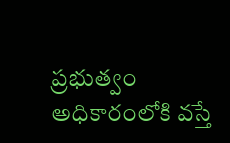ప్రభుత్వం అధికారంలోకి వస్తే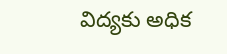విద్యకు అధిక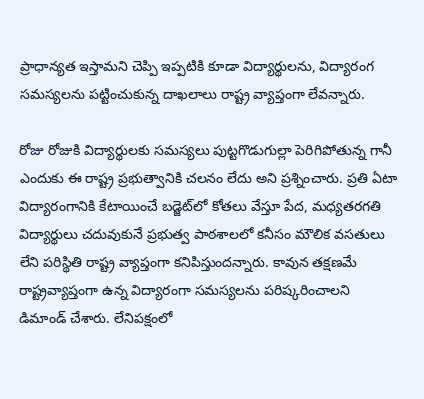ప్రాధాన్యత ఇస్తామని చెప్పి ఇప్పటికి కూడా విద్యార్థులను, విద్యారంగ సమస్యలను పట్టించుకున్న దాఖలాలు రాష్ట్ర వ్యాప్తంగా లేవన్నారు.

రోజు రోజుకి విద్యార్థులకు సమస్యలు పుట్టగొడుగుల్లా పెరిగిపోతున్న గానీ ఎందుకు ఈ రాష్ట్ర ప్రభుత్వానికి చలనం లేదు అని ప్రశ్నించారు. ప్రతి ఏటా విద్యారంగానికి కేటాయించే బడ్జెట్‌లో కోతలు వేస్తూ పేద, మధ్యతరగతి విద్యార్థులు చదువుకునే ప్రభుత్వ పాఠశాలలో కనీసం మౌలిక వసతులు లేని పరిస్థితి రాష్ట్ర వ్యాప్తంగా కనిపిస్తుందన్నారు. కావున తక్షణమే రాష్ట్రవ్యాప్తంగా ఉన్న విద్యారంగా సమస్యలను పరిష్కరించాలని డిమాండ్ చేశారు. లేనిపక్షంలో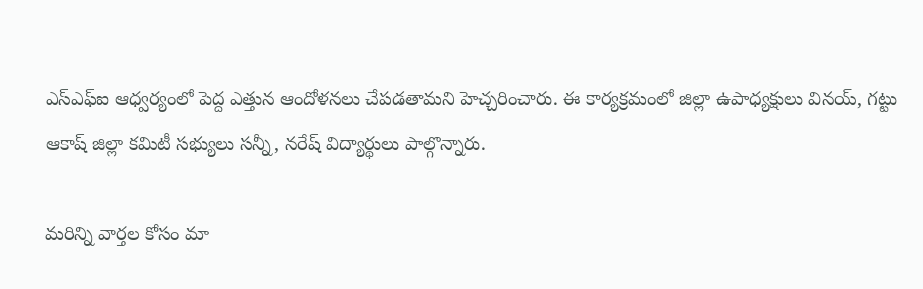ఎస్ఎఫ్ఐ ఆధ్వర్యంలో పెద్ద ఎత్తున ఆందోళనలు చేపడతామని హెచ్చరించారు. ఈ కార్యక్రమంలో జిల్లా ఉపాధ్యక్షులు వినయ్, గట్టు ఆకాష్ జిల్లా కమిటీ సభ్యులు సన్నీ, నరేష్ విద్యార్థులు పాల్గొన్నారు.

మ‌రిన్ని వార్త‌ల కోసం మా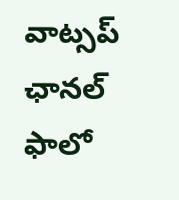వాట్స‌ప్ ఛాన‌ల్ ఫాలో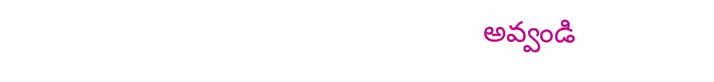అవ్వండి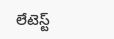లేటెస్ట్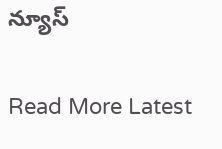న్యూస్‌

Read More Latest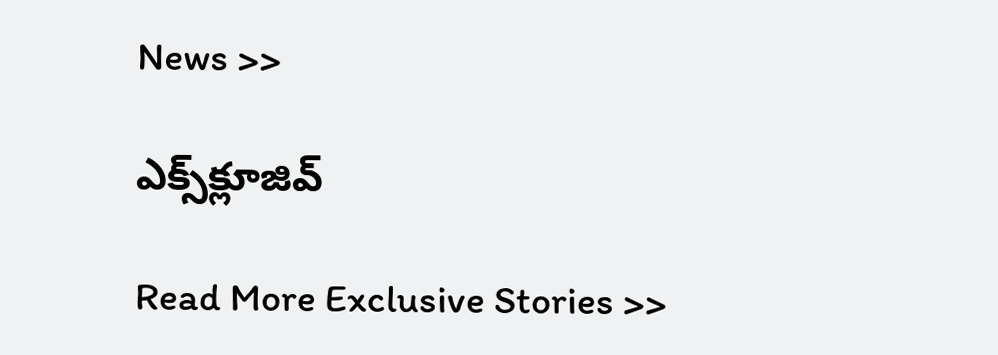News >>

ఎక్స్‌క్లూజివ్‌

Read More Exclusive Stories >>